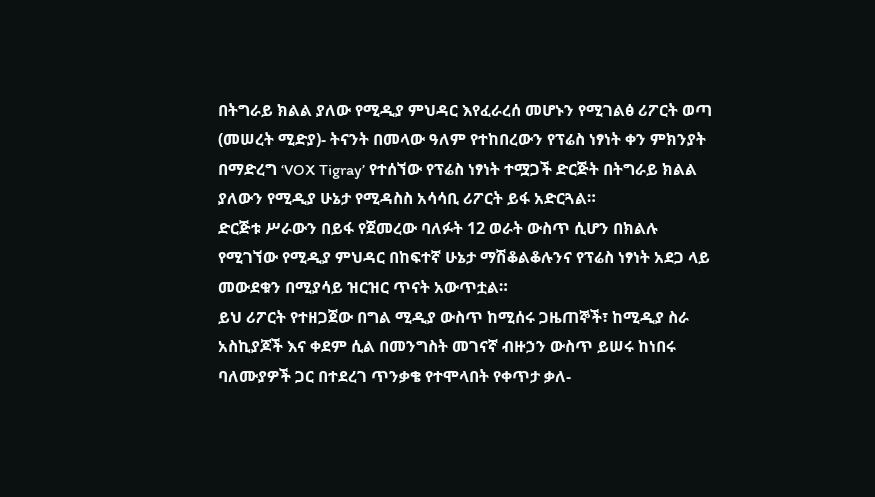በትግራይ ክልል ያለው የሚዲያ ምህዳር እየፈራረሰ መሆኑን የሚገልፅ ሪፖርት ወጣ
(መሠረት ሚድያ)- ትናንት በመላው ዓለም የተከበረውን የፕሬስ ነፃነት ቀን ምክንያት በማድረግ ‘VOX Tigray’ የተሰኘው የፕሬስ ነፃነት ተሟጋች ድርጅት በትግራይ ክልል ያለውን የሚዲያ ሁኔታ የሚዳስስ አሳሳቢ ሪፖርት ይፋ አድርጓል።
ድርጅቱ ሥራውን በይፋ የጀመረው ባለፉት 12 ወራት ውስጥ ሲሆን በክልሉ የሚገኘው የሚዲያ ምህዳር በከፍተኛ ሁኔታ ማሽቆልቆሉንና የፕሬስ ነፃነት አደጋ ላይ መውደቁን በሚያሳይ ዝርዝር ጥናት አውጥቷል።
ይህ ሪፖርት የተዘጋጀው በግል ሚዲያ ውስጥ ከሚሰሩ ጋዜጠኞች፣ ከሚዲያ ስራ አስኪያጆች እና ቀደም ሲል በመንግስት መገናኛ ብዙኃን ውስጥ ይሠሩ ከነበሩ ባለሙያዎች ጋር በተደረገ ጥንቃቄ የተሞላበት የቀጥታ ቃለ-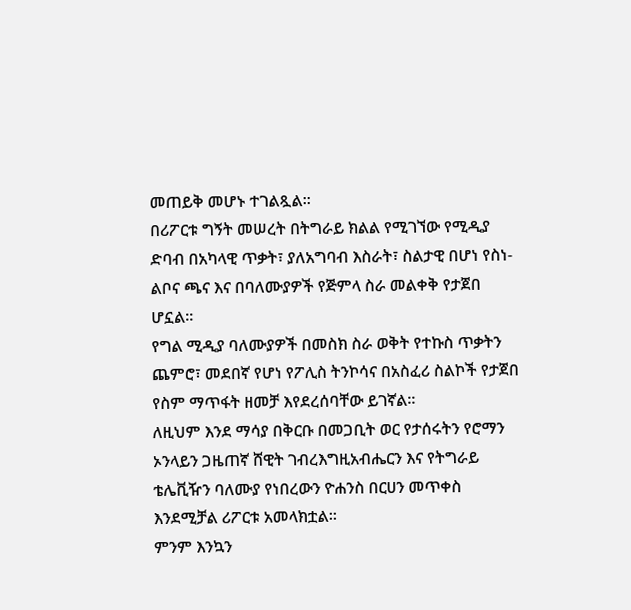መጠይቅ መሆኑ ተገልጿል።
በሪፖርቱ ግኝት መሠረት በትግራይ ክልል የሚገኘው የሚዲያ ድባብ በአካላዊ ጥቃት፣ ያለአግባብ እስራት፣ ስልታዊ በሆነ የስነ-ልቦና ጫና እና በባለሙያዎች የጅምላ ስራ መልቀቅ የታጀበ ሆኗል።
የግል ሚዲያ ባለሙያዎች በመስክ ስራ ወቅት የተኩስ ጥቃትን ጨምሮ፣ መደበኛ የሆነ የፖሊስ ትንኮሳና በአስፈሪ ስልኮች የታጀበ የስም ማጥፋት ዘመቻ እየደረሰባቸው ይገኛል።
ለዚህም እንደ ማሳያ በቅርቡ በመጋቢት ወር የታሰሩትን የሮማን ኦንላይን ጋዜጠኛ ሸዊት ገብረእግዚአብሔርን እና የትግራይ ቴሌቪዥን ባለሙያ የነበረውን ዮሐንስ በርሀን መጥቀስ እንደሚቻል ሪፖርቱ አመላክቷል።
ምንም እንኳን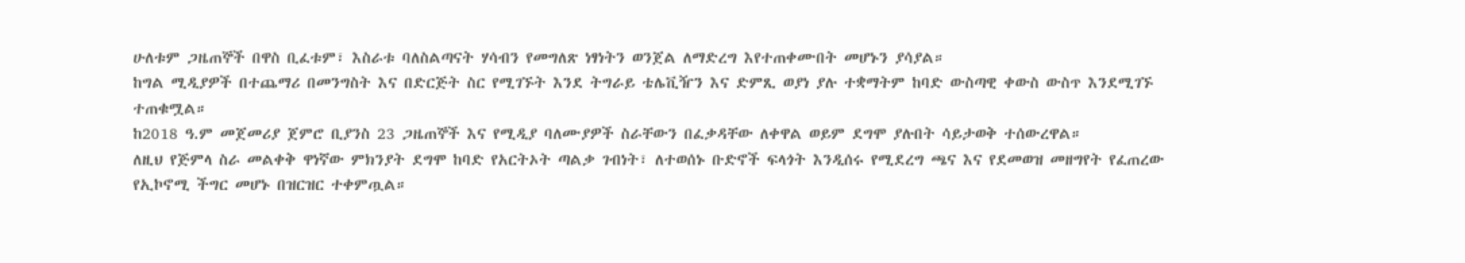ሁለቱም ጋዜጠኞች በዋስ ቢፈቱም፣ እስራቱ ባለስልጣናት ሃሳብን የመግለጽ ነፃነትን ወንጀል ለማድረግ እየተጠቀሙበት መሆኑን ያሳያል።
ከግል ሚዲያዎች በተጨማሪ በመንግስት እና በድርጅት ስር የሚገኙት እንደ ትግራይ ቴሌቪዥን እና ድምጺ ወያነ ያሉ ተቋማትም ከባድ ውስጣዊ ቀውስ ውስጥ እንደሚገኙ ተጠቁሟል።
ከ2018 ዓ.ም መጀመሪያ ጀምሮ ቢያንስ 23 ጋዜጠኞች እና የሚዲያ ባለሙያዎች ስራቸውን በፈቃዳቸው ለቀዋል ወይም ደግሞ ያሉበት ሳይታወቅ ተሰውረዋል።
ለዚህ የጅምላ ስራ መልቀቅ ዋነኛው ምክንያት ደግሞ ከባድ የአርትኦት ጣልቃ ገብነት፣ ለተወሰኑ ቡድኖች ፍላጎት እንዲሰሩ የሚደረግ ጫና እና የደመወዝ መዘግየት የፈጠረው የኢኮኖሚ ችግር መሆኑ በዝርዝር ተቀምጧል።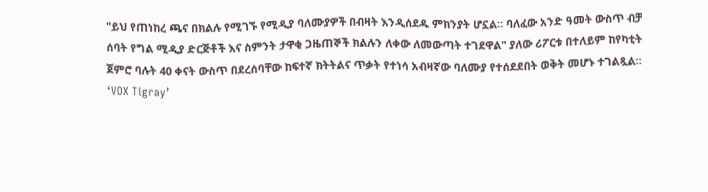"ይህ የጠነከረ ጫና በክልሉ የሚገኙ የሚዲያ ባለሙያዎች በብዛት እንዲሰደዱ ምክንያት ሆኗል። ባለፈው አንድ ዓመት ውስጥ ብቻ ሰባት የግል ሚዲያ ድርጅቶች እና ስምንት ታዋቂ ጋዜጠኞች ክልሉን ለቀው ለመውጣት ተገደዋል" ያለው ሪፖርቱ በተለይም ከየካቲት ጀምሮ ባሉት 40 ቀናት ውስጥ በደረሰባቸው ከፍተኛ ክትትልና ጥቃት የተነሳ አብዛኛው ባለሙያ የተሰደደበት ወቅት መሆኑ ተገልጿል።
‘VOX Tigray’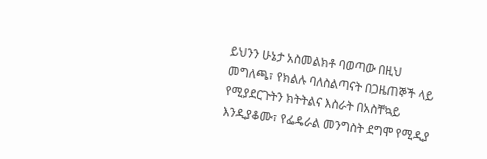ይህንን ሁኔታ አስመልክቶ ባወጣው በዚህ መግለጫ፣ የክልሉ ባለስልጣናት በጋዜጠኞች ላይ የሚያደርጉትን ክትትልና እስራት በአስቸኳይ እንዲያቆሙ፣ የፌዴራል መንግስት ደግሞ የሚዲያ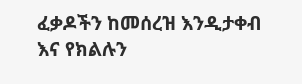ፈቃዶችን ከመሰረዝ እንዲታቀብ እና የክልሉን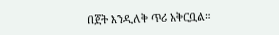በጀት እንዲለቅ ጥሪ አቅርቧል።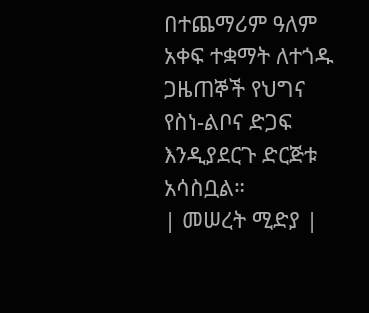በተጨማሪም ዓለም አቀፍ ተቋማት ለተጎዱ ጋዜጠኞች የህግና የስነ-ልቦና ድጋፍ እንዲያደርጉ ድርጅቱ አሳስቧል።
| መሠረት ሚድያ |